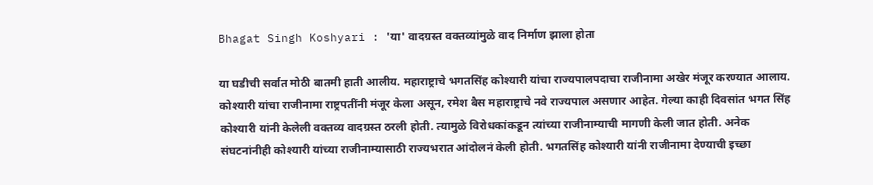Bhagat Singh Koshyari : 'या' वादग्रस्त वक्तव्यांमुळे वाद निर्माण झाला होता

या घडीची सर्वात मोठी बातमी हाती आलीय. महाराष्ट्राचे भगतसिंह कोश्यारी यांचा राज्यपालपदाचा राजीनामा अखेर मंजूर करण्यात आलाय. कोश्यारी यांचा राजीनामा राष्ट्रपतींनी मंजूर केला असून, रमेश बैस महाराष्ट्राचे नवे राज्यपाल असणार आहेत. गेल्या काही दिवसांत भगत सिंह कोश्यारी यांनी केलेली वक्तव्य वादग्रस्त ठरली होती. त्यामुळे विरोधकांकडून त्यांच्या राजीनाम्याची मागणी केली जात होती. अनेक संघटनांनीही कोश्यारी यांच्या राजीनाम्यासाठी राज्यभरात आंदोलनं केली होती. भगतसिंह कोश्यारी यांनी राजीनामा देण्याची इच्छा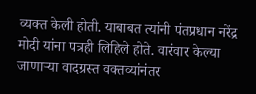व्यक्त केली होती. याबाबत त्यांनी पंतप्रधान नरेंद्र मोदी यांना पत्रही लिहिले होते. वारंवार केल्या जाणाऱ्या वादग्रस्त वक्तव्यांनंतर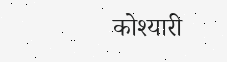कोश्यारी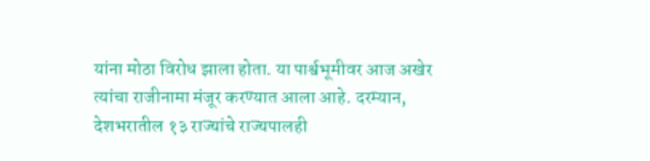यांना मोठा विरोध झाला होता. या पार्श्वभूमीवर आज अखेर त्यांचा राजीनामा मंजूर करण्यात आला आहे. दरम्यान, देशभरातील १३ राज्यांचे राज्यपालही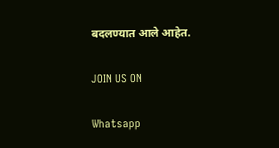बदलण्यात आले आहेत.

JOIN US ON

Whatsapp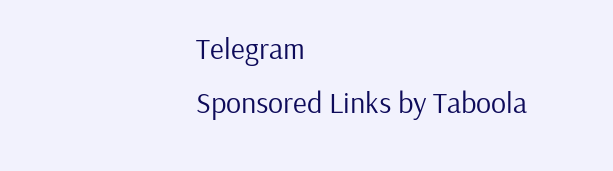Telegram
Sponsored Links by Taboola